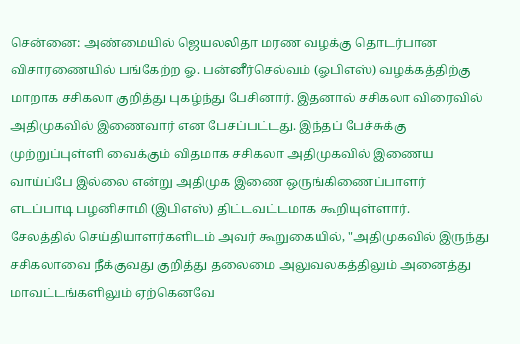சென்னை: அண்மையில் ஜெயலலிதா மரண வழக்கு தொடர்பான விசாரணையில் பங்கேற்ற ஓ. பன்னீர்செல்வம் (ஓபிஎஸ்) வழக்கத்திற்கு மாறாக சசிகலா குறித்து புகழ்ந்து பேசினார். இதனால் சசிகலா விரைவில் அதிமுகவில் இணைவார் என பேசப்பட்டது. இந்தப் பேச்சுக்கு முற்றுப்புள்ளி வைக்கும் விதமாக சசிகலா அதிமுகவில் இணைய வாய்ப்பே இல்லை என்று அதிமுக இணை ஒருங்கிணைப்பாளர் எடப்பாடி பழனிசாமி (இபிஎஸ்) திட்டவட்டமாக கூறியுள்ளார்.
சேலத்தில் செய்தியாளர்களிடம் அவர் கூறுகையில், "அதிமுகவில் இருந்து சசிகலாவை நீக்குவது குறித்து தலைமை அலுவலகத்திலும் அனைத்து மாவட்டங்களிலும் ஏற்கெனவே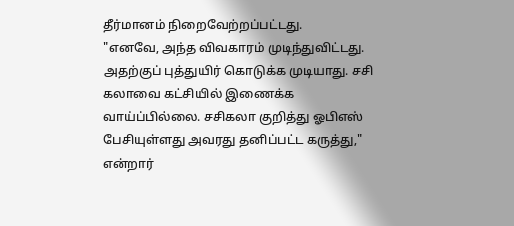தீர்மானம் நிறைவேற்றப்பட்டது.
"எனவே, அந்த விவகாரம் முடிந்துவிட்டது. அதற்குப் புத்துயிர் கொடுக்க முடியாது. சசி
கலாவை கட்சியில் இணைக்க வாய்ப்பில்லை. சசிகலா குறித்து ஓபிஎஸ் பேசியுள்ளது அவரது தனிப்பட்ட கருத்து," என்றார்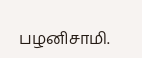பழனிசாமி.